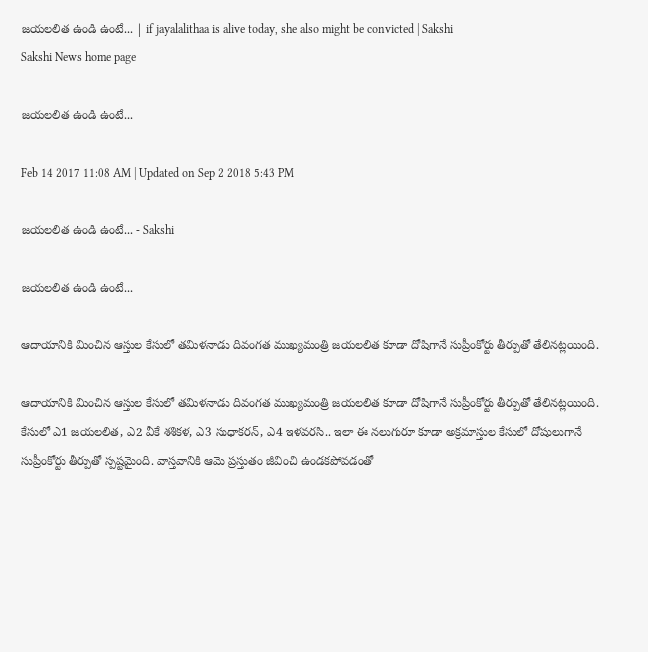జయలలిత ఉండి ఉంటే... | if jayalalithaa is alive today, she also might be convicted | Sakshi
Sakshi News home page

జయలలిత ఉండి ఉంటే...

Feb 14 2017 11:08 AM | Updated on Sep 2 2018 5:43 PM

జయలలిత ఉండి ఉంటే... - Sakshi

జయలలిత ఉండి ఉంటే...

ఆదాయానికి మించిన ఆస్తుల కేసులో తమిళనాడు దివంగత ముఖ్యమంత్రి జయలలిత కూడా దోషిగానే సుప్రీంకోర్టు తీర్పుతో తేలినట్లయింది.

ఆదాయానికి మించిన ఆస్తుల కేసులో తమిళనాడు దివంగత ముఖ్యమంత్రి జయలలిత కూడా దోషిగానే సుప్రీంకోర్టు తీర్పుతో తేలినట్లయింది. కేసులో ఎ1 జయలలిత, ఎ2 వీకే శశికళ, ఎ3 సుధాకరన్, ఎ4 ఇళవరసి.. ఇలా ఈ నలుగురూ కూడా అక్రమాస్తుల కేసులో దోషులుగానే సుప్రీంకోర్టు తీర్పుతో స్పష్టమైంది. వాస్తవానికి ఆమె ప్రస్తుతం జీవించి ఉండకపోవడంతో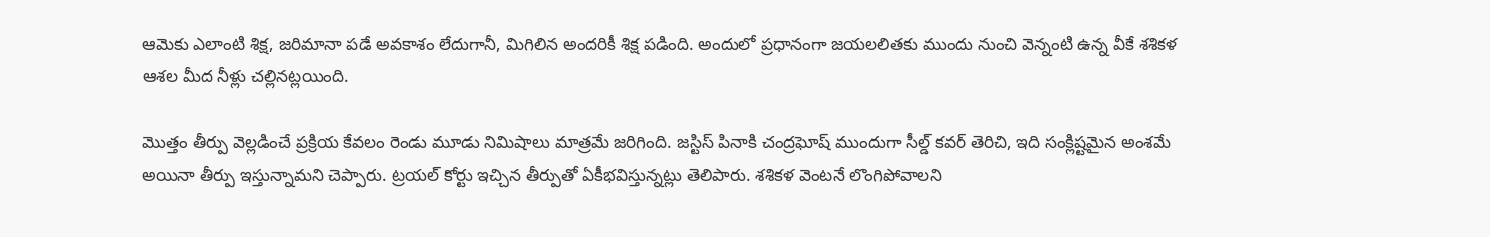ఆమెకు ఎలాంటి శిక్ష, జరిమానా పడే అవకాశం లేదుగానీ, మిగిలిన అందరికీ శిక్ష పడింది. అందులో ప్రధానంగా జయలలితకు ముందు నుంచి వెన్నంటి ఉన్న వీకే శశికళ ఆశల మీద నీళ్లు చల్లినట్లయింది.

మొత్తం తీర్పు వెల్లడించే ప్రక్రియ కేవలం రెండు మూడు నిమిషాలు మాత్రమే జరిగింది. జస్టిస్ పినాకి చంద్రఘోష్ ముందుగా సీల్డ్ కవర్ తెరిచి, ఇది సంక్లిష్టమైన అంశమే అయినా తీర్పు ఇస్తున్నామని చెప్పారు. ట్రయల్ కోర్టు ఇచ్చిన తీర్పుతో ఏకీభవిస్తున్నట్లు తెలిపారు. శశికళ వెంటనే లొంగిపోవాలని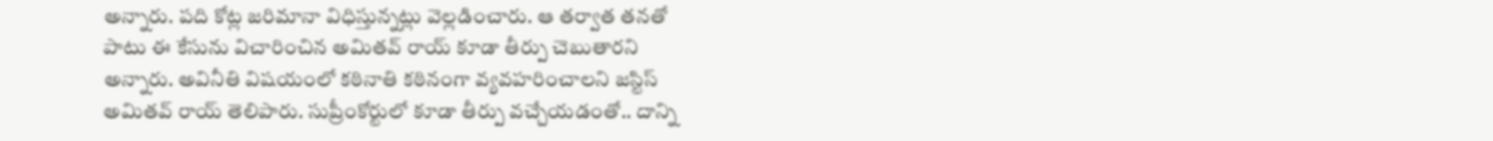అన్నారు. పది కోట్ల జరిమానా విధిస్తున్నట్లు వెల్లడించారు. ఆ తర్వాత తనతో పాటు ఈ కేసును విచారించిన అమితవ్ రాయ్ కూడా తీర్పు చెబుతారని అన్నారు. అవినీతి విషయంలో కఠినాతి కఠినంగా వ్యవహరించాలని జస్టిస్ అమితవ్ రాయ్ తెలిపారు. సుప్రీంకోర్టులో కూడా తీర్పు వచ్చేయడంతో.. దాన్ని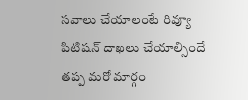సవాలు చేయాలంటే రివ్యూ పిటిషన్ దాఖలు చేయాల్సిందే తప్ప మరో మార్గం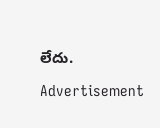లేదు.

Advertisement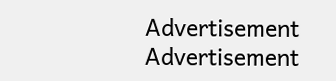Advertisement
Advertisement